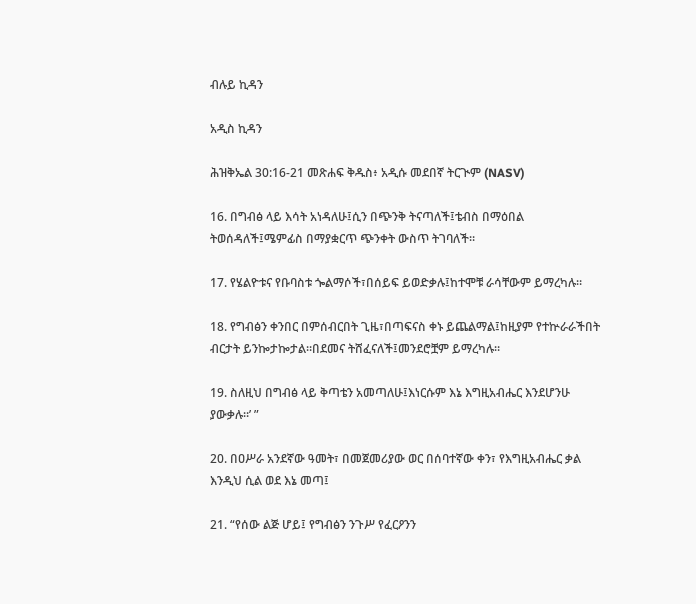ብሉይ ኪዳን

አዲስ ኪዳን

ሕዝቅኤል 30:16-21 መጽሐፍ ቅዱስ፥ አዲሱ መደበኛ ትርጒም (NASV)

16. በግብፅ ላይ እሳት አነዳለሁ፤ሲን በጭንቅ ትናጣለች፤ቴብስ በማዕበል ትወሰዳለች፤ሜምፊስ በማያቋርጥ ጭንቀት ውስጥ ትገባለች።

17. የሄልዮቱና የቡባስቱ ጐልማሶች፣በሰይፍ ይወድቃሉ፤ከተሞቹ ራሳቸውም ይማረካሉ።

18. የግብፅን ቀንበር በምሰብርበት ጊዜ፣በጣፍናስ ቀኑ ይጨልማል፤ከዚያም የተኵራራችበት ብርታት ይንኰታኰታል።በደመና ትሸፈናለች፤መንደሮቿም ይማረካሉ።

19. ስለዚህ በግብፅ ላይ ቅጣቴን አመጣለሁ፤እነርሱም እኔ እግዚአብሔር እንደሆንሁ ያውቃሉ።’ ”

20. በዐሥራ አንደኛው ዓመት፣ በመጀመሪያው ወር በሰባተኛው ቀን፣ የእግዚአብሔር ቃል እንዲህ ሲል ወደ እኔ መጣ፤

21. “የሰው ልጅ ሆይ፤ የግብፅን ንጉሥ የፈርዖንን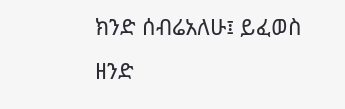ክንድ ሰብሬአለሁ፤ ይፈወስ ዘንድ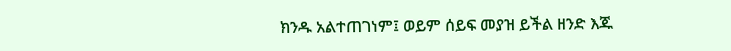ክንዱ አልተጠገነም፤ ወይም ሰይፍ መያዝ ይችል ዘንድ እጁ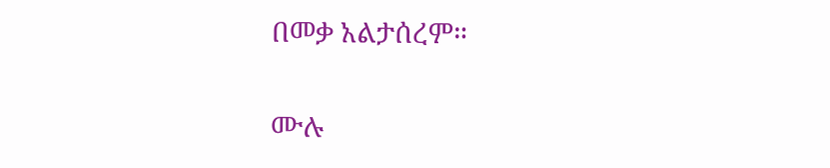በመቃ አልታሰረም።

ሙሉ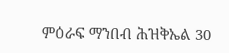ምዕራፍ ማንበብ ሕዝቅኤል 30